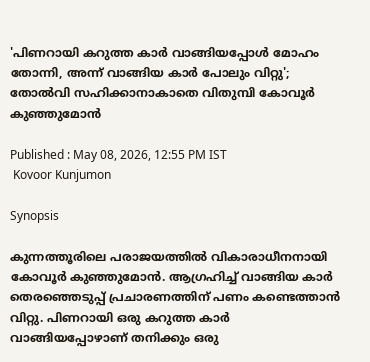'പിണറായി കറുത്ത കാർ വാങ്ങിയപ്പോൾ മോഹം തോന്നി, അന്ന് വാങ്ങിയ കാർ പോലും വിറ്റു'; തോൽവി സഹിക്കാനാകാതെ വിതുമ്പി കോവൂർ കുഞ്ഞുമോൻ

Published : May 08, 2026, 12:55 PM IST
 Kovoor Kunjumon

Synopsis

കുന്നത്തൂരിലെ പരാജയത്തിൽ വികാരാധീനനായി കോവൂർ കുഞ്ഞുമോൻ. ആഗ്രഹിച്ച് വാങ്ങിയ കാർ തെരഞ്ഞെടുപ്പ് പ്രചാരണത്തിന് പണം കണ്ടെത്താൻ വിറ്റു. പിണറായി ഒരു കറുത്ത കാർ വാങ്ങിയപ്പോഴാണ് തനിക്കും ഒരു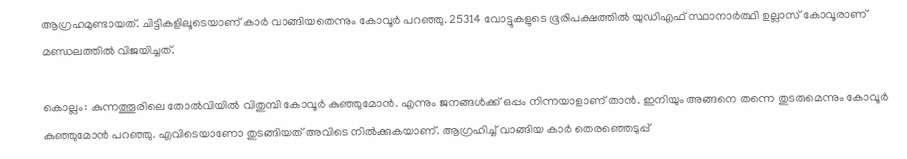ആഗ്രഹമുണ്ടായത്. ചിട്ടികളിലൂടെയാണ് കാർ വാങ്ങിയതെന്നും കോവൂര്‍ പറഞ്ഞു. 25314 വോട്ടുകളുടെ ഭൂരിപക്ഷത്തിൽ യുഡിഎഫ് സ്ഥാനാർത്ഥി ഉല്ലാസ് കോവൂരാണ് മണ്ഡലത്തിൽ വിജയിച്ചത്.

കൊല്ലം: കുന്നത്തൂരിലെ തോൽവിയിൽ വിതുമ്പി കോവൂർ കുഞ്ഞുമോൻ. എന്നും ജനങ്ങൾക്ക് ഒപ്പം നിന്നയാളാണ് താൻ. ഇനിയും അങ്ങനെ തന്നെ തുടരുമെന്നും കോവൂർ കുഞ്ഞുമോൻ പറഞ്ഞു. എവിടെയാണോ തുടങ്ങിയത് അവിടെ നിൽക്കുകയാണ്. ആഗ്രഹിച്ച് വാങ്ങിയ കാർ തെരഞ്ഞെടുപ്പ്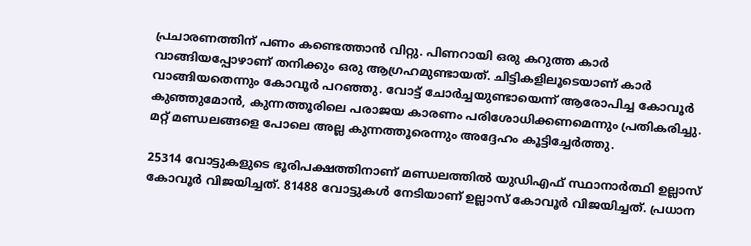പ്രചാരണത്തിന് പണം കണ്ടെത്താൻ വിറ്റു. പിണറായി ഒരു കറുത്ത കാർ വാങ്ങിയപ്പോഴാണ് തനിക്കും ഒരു ആഗ്രഹമുണ്ടായത്. ചിട്ടികളിലൂടെയാണ് കാർ വാങ്ങിയതെന്നും കോവൂര്‍ പറഞ്ഞു. വോട്ട് ചോർച്ചയുണ്ടായെന്ന് ആരോപിച്ച കോവൂർ കുഞ്ഞുമോൻ, കുന്നത്തൂരിലെ പരാജയ കാരണം പരിശോധിക്കണമെന്നും പ്രതികരിച്ചു. മറ്റ് മണ്ഡലങ്ങളെ പോലെ അല്ല കുന്നത്തൂരെന്നും അദ്ദേഹം കൂട്ടിച്ചേർത്തു.

25314 വോട്ടുകളുടെ ഭൂരിപക്ഷത്തിനാണ് മണ്ഡലത്തിൽ യുഡിഎഫ് സ്ഥാനാർത്ഥി ഉല്ലാസ് കോവൂർ വിജയിച്ചത്. 81488 വോട്ടുകള്‍ നേടിയാണ് ഉല്ലാസ് കോവൂർ വിജയിച്ചത്. പ്രധാന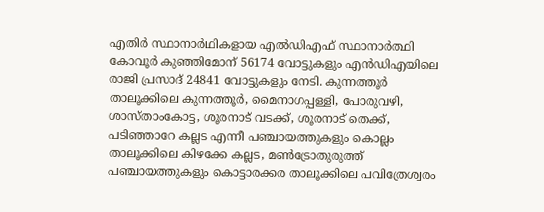എതിര്‍ സ്ഥാനാര്‍ഥികളായ എൽഡിഎഫ് സ്ഥാനാർത്ഥി കോവൂർ കുഞ്ഞിമോന് 56174 വോട്ടുകളും എൻഡിഎയിലെ രാജി പ്രസാദ് 24841 വോട്ടുകളും നേടി. കുന്നത്തൂർ താലൂക്കിലെ കുന്നത്തൂർ, മൈനാഗപ്പള്ളി, പോരുവഴി, ശാസ്താംകോട്ട, ശൂരനാട് വടക്ക്, ശൂരനാട് തെക്ക്, പടിഞ്ഞാറേ കല്ലട എന്നീ പഞ്ചായത്തുകളും കൊല്ലം താലൂക്കിലെ കിഴക്കേ കല്ലട, മൺട്രോതുരുത്ത് പഞ്ചായത്തുകളും കൊട്ടാരക്കര താലൂക്കിലെ പവിത്രേശ്വരം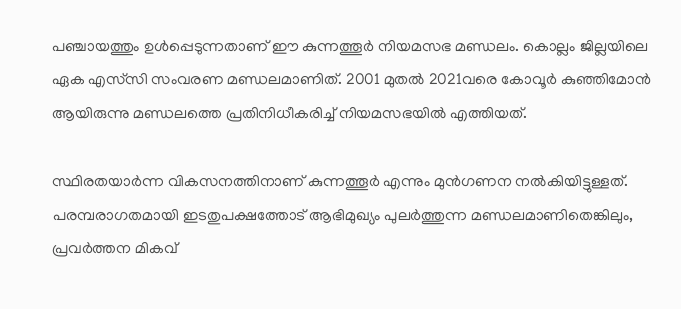പഞ്ചായത്തും ഉൾപ്പെടുന്നതാണ് ഈ കുന്നത്തൂർ നിയമസഭ മണ്ഡലം. കൊല്ലം ജില്ലയിലെ ഏക എസ്‌സി സംവരണ മണ്ഡലമാണിത്. 2001 മുതൽ 2021വരെ കോവൂർ കുഞ്ഞിമോൻ ആയിരുന്നു മണ്ഡലത്തെ പ്രതിനിധീകരിച്ച് നിയമസഭയിൽ എത്തിയത്.

സ്ഥിരതയാർന്ന വികസനത്തിനാണ് കുന്നത്തൂർ എന്നും മുൻഗണന നൽകിയിട്ടുള്ളത്. പരമ്പരാഗതമായി ഇടതുപക്ഷത്തോട് ആഭിമുഖ്യം പുലർത്തുന്ന മണ്ഡലമാണിതെങ്കിലും, പ്രവർത്തന മികവ്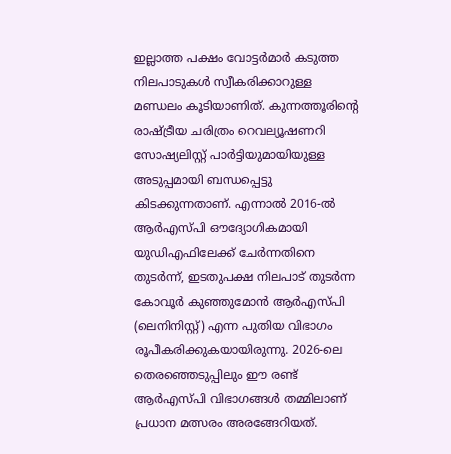ഇല്ലാത്ത പക്ഷം വോട്ടർമാർ കടുത്ത നിലപാടുകൾ സ്വീകരിക്കാറുള്ള മണ്ഡലം കൂടിയാണിത്. കുന്നത്തൂരിന്റെ രാഷ്ട്രീയ ചരിത്രം റെവല്യൂഷണറി സോഷ്യലിസ്റ്റ് പാർട്ടിയുമായിയുള്ള അടുപ്പമായി ബന്ധപ്പെട്ടു കിടക്കുന്നതാണ്. എന്നാൽ 2016-ൽ ആർഎസ്പി ഔദ്യോഗികമായി യുഡിഎഫിലേക്ക് ചേർന്നതിനെ തുടർന്ന്, ഇടതുപക്ഷ നിലപാട് തുടർന്ന കോവൂർ കുഞ്ഞുമോൻ ആർഎസ്പി (ലെനിനിസ്റ്റ്) എന്ന പുതിയ വിഭാഗം രൂപീകരിക്കുകയായിരുന്നു. 2026-ലെ തെരഞ്ഞെടുപ്പിലും ഈ രണ്ട് ആർഎസ്‍പി വിഭാഗങ്ങൾ തമ്മിലാണ് പ്രധാന മത്സരം അരങ്ങേറിയത്.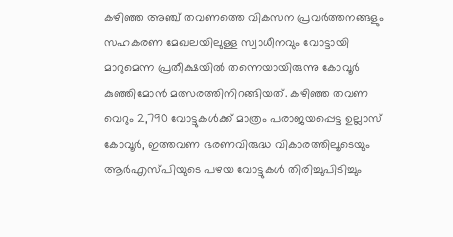കഴിഞ്ഞ അഞ്ച് തവണത്തെ വികസന പ്രവർത്തനങ്ങളും സഹകരണ മേഖലയിലുള്ള സ്വാധീനവും വോട്ടായി മാറുമെന്ന പ്രതീക്ഷയിൽ തന്നെയായിരുന്നു കോവൂർ‌ കുഞ്ഞിമോൻ മത്സരത്തിനിറങ്ങിയത്. കഴിഞ്ഞ തവണ വെറും 2,790 വോട്ടുകൾക്ക് മാത്രം പരാജയപ്പെട്ട ഉല്ലാസ് കോവൂർ, ഇത്തവണ ഭരണവിരുദ്ധ വികാരത്തിലൂടെയും ആർഎസ്പിയുടെ പഴയ വോട്ടുകൾ തിരിച്ചുപിടിച്ചും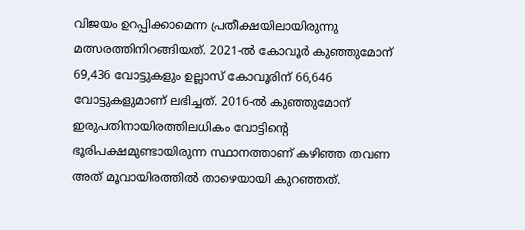വിജയം ഉറപ്പിക്കാമെന്ന പ്രതീക്ഷയിലായിരുന്നു മത്സരത്തിനിറങ്ങിയത്. 2021-ൽ കോവൂർ കുഞ്ഞുമോന് 69,436 വോട്ടുകളും ഉല്ലാസ് കോവൂരിന് 66,646 വോട്ടുകളുമാണ് ലഭിച്ചത്. 2016-ൽ കുഞ്ഞുമോന് ഇരുപതിനായിരത്തിലധികം വോട്ടിന്റെ ഭൂരിപക്ഷമുണ്ടായിരുന്ന സ്ഥാനത്താണ് കഴിഞ്ഞ തവണ അത് മൂവായിരത്തിൽ താഴെയായി കുറഞ്ഞത്.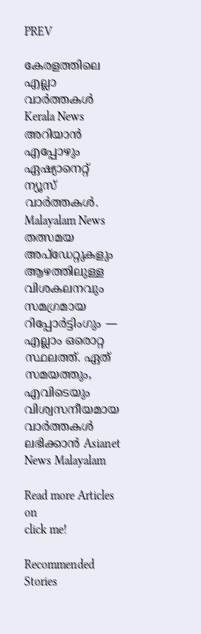PREV

കേരളത്തിലെ എല്ലാ വാർത്തകൾ Kerala News അറിയാൻ  എപ്പോഴും ഏഷ്യാനെറ്റ് ന്യൂസ് വാർത്തകൾ.  Malayalam News   തത്സമയ അപ്‌ഡേറ്റുകളും ആഴത്തിലുള്ള വിശകലനവും സമഗ്രമായ റിപ്പോർട്ടിംഗും — എല്ലാം ഒരൊറ്റ സ്ഥലത്ത്. ഏത് സമയത്തും, എവിടെയും വിശ്വസനീയമായ വാർത്തകൾ ലഭിക്കാൻ Asianet News Malayalam

Read more Articles on
click me!

Recommended Stories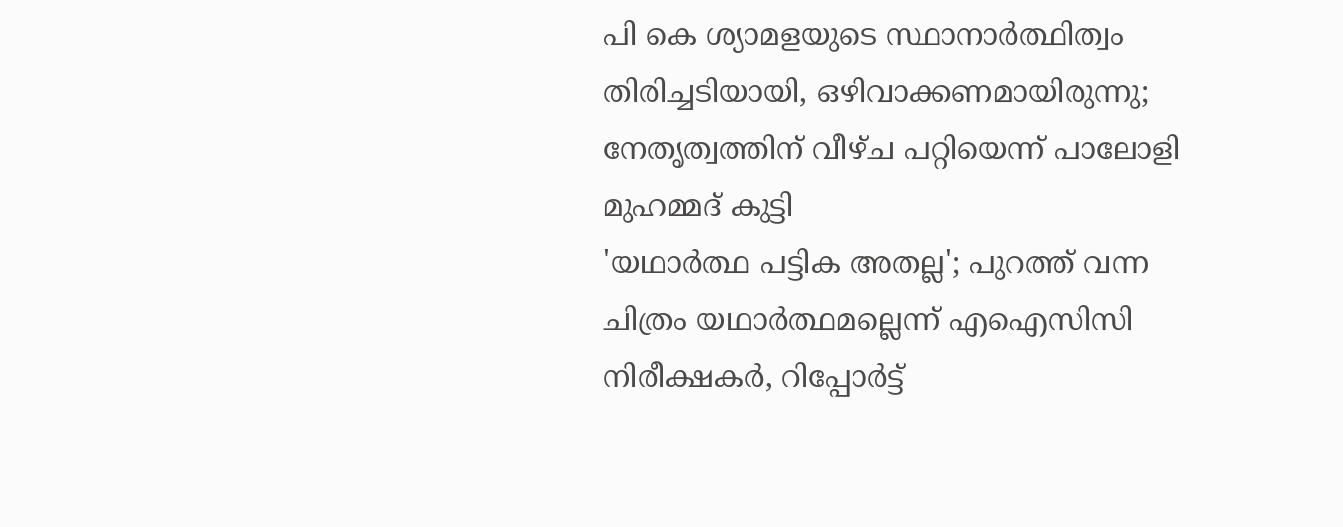പി കെ ശ്യാമളയുടെ സ്ഥാനാർത്ഥിത്വം തിരിച്ചടിയായി, ഒഴിവാക്കണമായിരുന്നു; നേതൃത്വത്തിന് വീഴ്ച പറ്റിയെന്ന് പാലോളി മുഹമ്മദ് കുട്ടി
'യഥാർത്ഥ പട്ടിക അതല്ല'; പുറത്ത് വന്ന ചിത്രം യഥാർത്ഥമല്ലെന്ന് എഐസിസി നിരീക്ഷകർ, റിപ്പോർട്ട്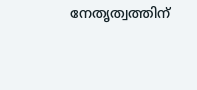നേതൃത്വത്തിന്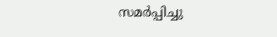സമർപ്പിച്ചു